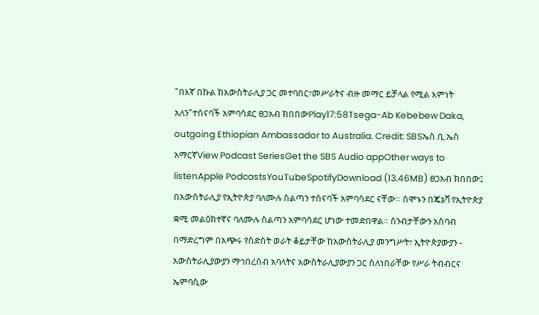"በእኛ በኩል ከአውስትራሊያ ጋር መተባበር፣መሥራትና ብዙ መማር ይቻላል የሚል እምነት አለን"ተሰናባች አምባሳደር ፀጋአብ ክበበውPlay17:58Tsega-Ab Kebebew Daka, outgoing Ethiopian Ambassador to Australia. Credit: SBSኤስ.ቢ.ኤስ አማርኛView Podcast SeriesGet the SBS Audio appOther ways to listenApple PodcastsYouTubeSpotifyDownload (13.46MB) ፀጋአብ ክበበው፤ በአውስትራሊያ የኢትዮጵያ ባለሙሉ ስልጣን ተሰናባች አምባሳደር ናቸው። ሰሞኑን በጄኔቫ የኢትዮጵያ ቋሚ መልዕክተኛና ባለሙሉ ስልጣን አምባሳደር ሆነው ተመድበዋል። ስንብታቸውን አስባብ በማድረግም በአጭሩ የስድስት ወራት ቆይታቸው ከአውስትራሊያ መንግሥት፣ ኢትዮጵያውያን - አውስትራሊያውያን ማኅበረሰብ አባላትና አውስትራሊያውያን ጋር ስለነበራቸው የሥራ ትብብርና ኤምባሲው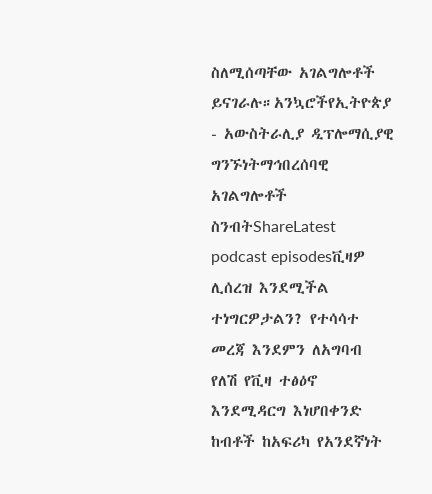ስለሚሰጣቸው አገልግሎቶች ይናገራሉ።አንኳሮችየኢትዮጵያ - አውስትራሊያ ዲፕሎማሲያዊ ግንኙነትማኅበረሰባዊ አገልግሎቶች ስንብትShareLatest podcast episodesቪዛዎ ሊሰረዝ እንደሚችል ተነግርዎታልን? የተሳሳተ መረጃ እንደምን ለአግባብ የለሽ የቪዛ ተፅዕኖ እንደሚዳርግ እነሆበቀንድ ከብቶች ከአፍሪካ የአንደኛነት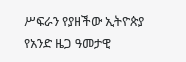ሥፍራን የያዘችው ኢትዮጵያ የአንድ ዜጋ ዓመታዊ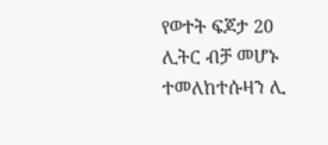የወተት ፍጆታ 20 ሊትር ብቻ መሆኑ ተመለከተሱዛን ሊ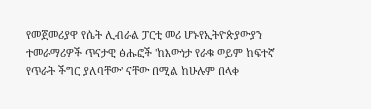የመጀመሪያዋ የሴት ሊብራል ፓርቲ መሪ ሆኑየኢትዮጵያውያን ተመራማሪዎች ጥናታዊ ፅሑፎች 'ከእውነታ የራቁ ወይም ከፍተኛ የጥራት ችግር ያለባቸው' ናቸው በሚል ከሁሉም በላቀ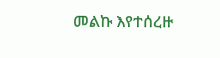መልኩ እየተሰረዙ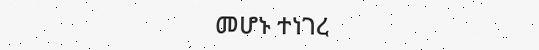መሆኑ ተነገረ